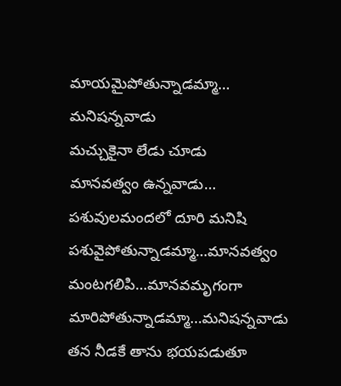మాయమైపోతున్నాడమ్మా…
మనిషన్నవాడు
మచ్చుకైనా లేడు చూడు
మానవత్వం ఉన్నవాడు…
పశువులమందలో దూరి మనిషి పశువైపోతున్నాడమ్మా...మానవత్వం
మంటగలిపి...మానవమృగంగా
మారిపోతున్నాడమ్మా…మనిషన్నవాడు
తన నీడకే తాను భయపడుతూ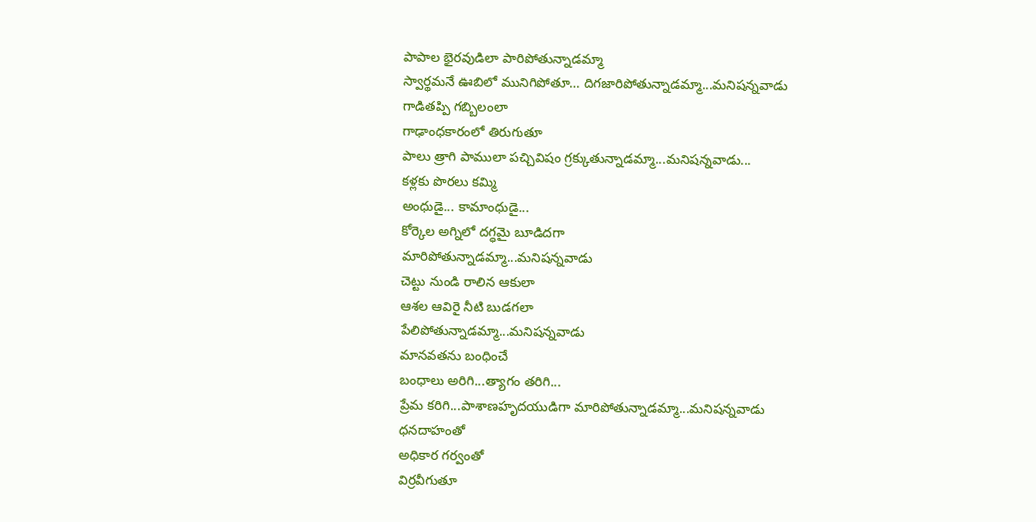పాపాల భైరవుడిలా పారిపోతున్నాడమ్మా
స్వార్థమనే ఊబిలో మునిగిపోతూ… దిగజారిపోతున్నాడమ్మా...మనిషన్నవాడు
గాడితప్పి గబ్బిలంలా
గాఢాంధకారంలో తిరుగుతూ
పాలు త్రాగి పాములా పచ్చివిషం గ్రక్కుతున్నాడమ్మా...మనిషన్నవాడు...
కళ్లకు పొరలు కమ్మి
అంధుడై... కామాంధుడై...
కోర్కెల అగ్నిలో దగ్ధమై బూడిదగా
మారిపోతున్నాడమ్మా...మనిషన్నవాడు
చెట్టు నుండి రాలిన ఆకులా
ఆశల ఆవిరై నీటి బుడగలా
పేలిపోతున్నాడమ్మా...మనిషన్నవాడు
మానవతను బంధించే
బంధాలు అరిగి...త్యాగం తరిగి...
ప్రేమ కరిగి...పాశాణహృదయుడిగా మారిపోతున్నాడమ్మా...మనిషన్నవాడు
ధనదాహంతో
అధికార గర్వంతో
విర్రవీగుతూ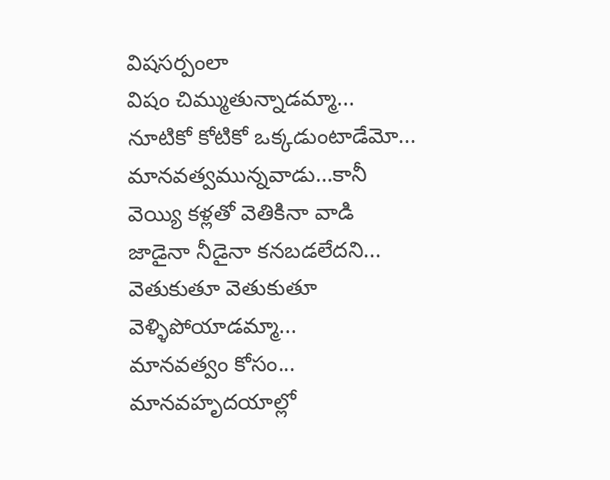విషసర్పంలా
విషం చిమ్ముతున్నాడమ్మా...
నూటికో కోటికో ఒక్కడుంటాడేమో...
మానవత్వమున్నవాడు…కానీ
వెయ్యి కళ్లతో వెతికినా వాడి
జాడైనా నీడైనా కనబడలేదని...
వెతుకుతూ వెతుకుతూ
వెళ్ళిపోయాడమ్మా...
మానవత్వం కోసం...
మానవహృదయాల్లో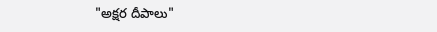"అక్షర దీపాలు"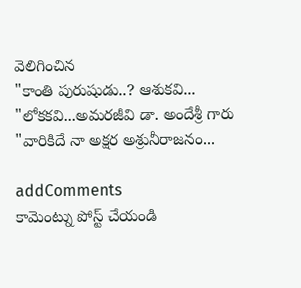వెలిగించిన
"కాంతి పురుషుడు..? ఆశుకవి...
"లోకకవి...అమరజీవి డా. అందేశ్రీ గారు
"వారికిదే నా అక్షర అశ్రునీరాజనం...

addComments
కామెంట్ను పోస్ట్ చేయండి